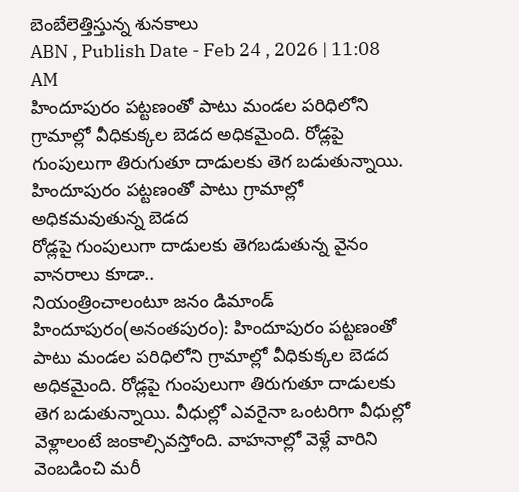బెంబేలెత్తిస్తున్న శునకాలు
ABN , Publish Date - Feb 24 , 2026 | 11:08 AM
హిందూపురం పట్టణంతో పాటు మండల పరిధిలోని గ్రామాల్లో వీధికుక్కల బెడద అధికమైంది. రోడ్లపై గుంపులుగా తిరుగుతూ దాడులకు తెగ బడుతున్నాయి.
హిందూపురం పట్టణంతో పాటు గ్రామాల్లో అధికమవుతున్న బెడద
రోడ్లపై గుంపులుగా దాడులకు తెగబడుతున్న వైనం
వానరాలు కూడా..
నియంత్రించాలంటూ జనం డిమాండ్
హిందూపురం(అనంతపురం): హిందూపురం పట్టణంతో పాటు మండల పరిధిలోని గ్రామాల్లో వీధికుక్కల బెడద అధికమైంది. రోడ్లపై గుంపులుగా తిరుగుతూ దాడులకు తెగ బడుతున్నాయి. వీధుల్లో ఎవరైనా ఒంటరిగా వీధుల్లో వెళ్లాలంటే జంకాల్సివస్తోంది. వాహనాల్లో వెళ్లే వారిని వెంబడించి మరీ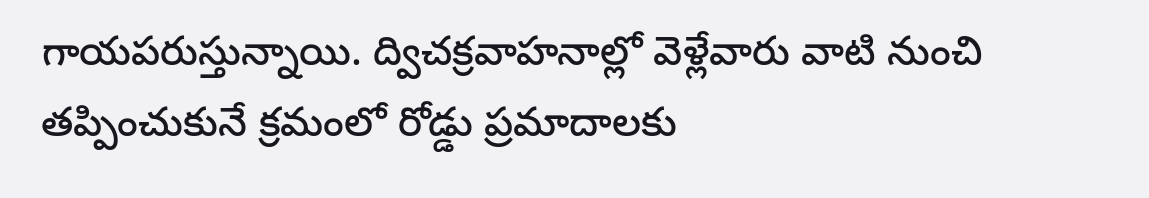గాయపరుస్తున్నాయి. ద్విచక్రవాహనాల్లో వెళ్లేవారు వాటి నుంచి తప్పించుకునే క్రమంలో రోడ్డు ప్రమాదాలకు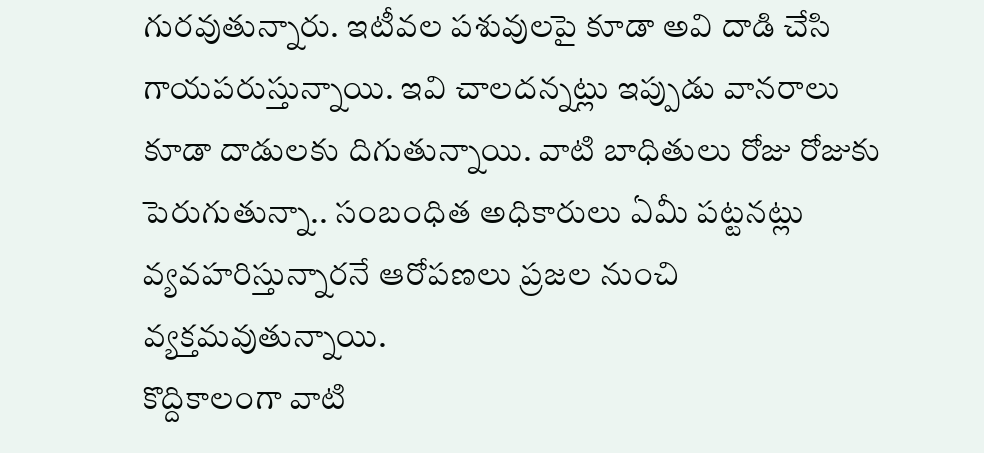గురవుతున్నారు. ఇటీవల పశువులపై కూడా అవి దాడి చేసి గాయపరుస్తున్నాయి. ఇవి చాలదన్నట్లు ఇప్పుడు వానరాలు కూడా దాడులకు దిగుతున్నాయి. వాటి బాధితులు రోజు రోజుకు పెరుగుతున్నా.. సంబంధిత అధికారులు ఏమీ పట్టనట్లు వ్యవహరిస్తున్నారనే ఆరోపణలు ప్రజల నుంచి వ్యక్తమవుతున్నాయి.
కొద్దికాలంగా వాటి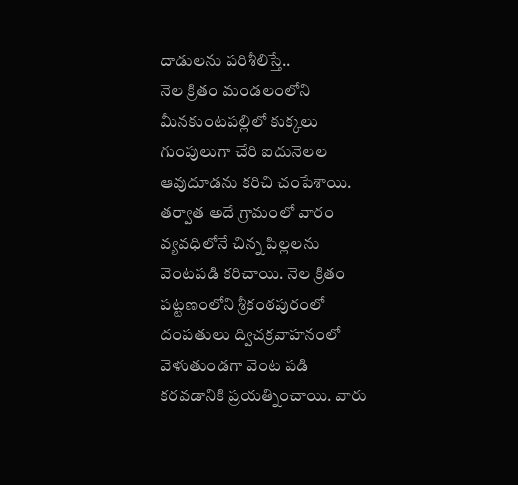దాడులను పరిశీలిస్తే..
నెల క్రితం మండలంలోని మీనకుంటపల్లిలో కుక్కలు గుంపులుగా చేరి ఐదునెలల ఆవుదూడను కరిచి చంపేశాయి. తర్వాత అదే గ్రామంలో వారం వ్యవధిలోనే చిన్న పిల్లలను వెంటపడి కరిచాయి. నెల క్రితం పట్టణంలోని శ్రీకంఠపురంలో దంపతులు ద్విచక్రవాహనంలో వెళుతుండగా వెంట పడి కరవడానికి ప్రయత్నించాయి. వారు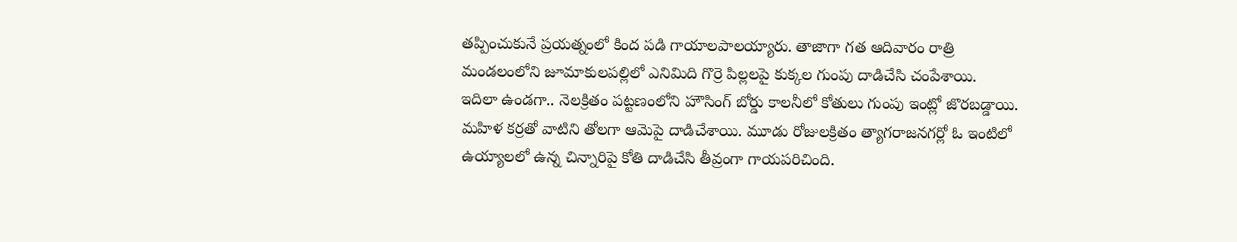తప్పించుకునే ప్రయత్నంలో కింద పడి గాయాలపాలయ్యారు. తాజాగా గత ఆదివారం రాత్రి మండలంలోని జూమాకులపల్లిలో ఎనిమిది గొర్రె పిల్లలపై కుక్కల గుంపు దాడిచేసి చంపేశాయి.
ఇదిలా ఉండగా.. నెలక్రితం పట్టణంలోని హౌసింగ్ బోర్డు కాలనీలో కోతులు గుంపు ఇంట్లో జొరబడ్డాయి. మహిళ కర్రతో వాటిని తోలగా ఆమెపై దాడిచేశాయి. మూడు రోజులక్రితం త్యాగరాజనగర్లో ఓ ఇంటిలో ఉయ్యాలలో ఉన్న చిన్నారిపై కోతి దాడిచేసి తీవ్రంగా గాయపరిచింది.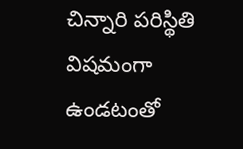చిన్నారి పరిస్థితి విషమంగా ఉండటంతో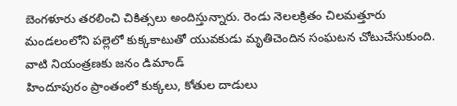బెంగళూరు తరలించి చికిత్సలు అందిస్తున్నారు. రెండు నెలలక్రితం చిలమత్తూరు మండలంలోని పల్లెలో కుక్కకాటుతో యువకుడు మృతిచెందిన సంఘటన చోటుచేసుకుంది.
వాటి నియంత్రణకు జనం డిమాండ్
హిందూపురం ప్రాంతంలో కుక్కలు, కోతుల దాడులు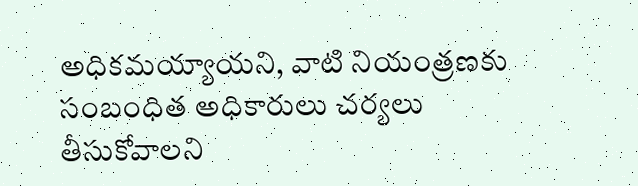అధికమయ్యాయని, వాటి నియంత్రణకు సంబంధిత అధికారులు చర్యలు తీసుకోవాలని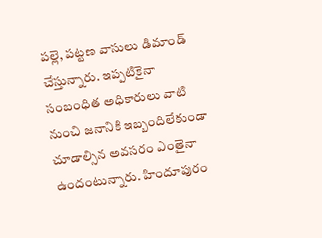పల్లె, పట్టణ వాసులు డిమాండ్ చేస్తున్నారు. ఇప్పటికైనా సంబంధిత అధికారులు వాటి నుంచి జనానికి ఇబ్బందిలేకుండా చూడాల్సిన అవసరం ఎంతైనా ఉందంటున్నారు. హిందూపురం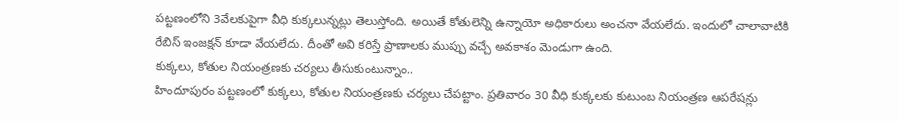పట్టణంలోని 3వేలకుపైగా వీధి కుక్కలున్నట్లు తెలుస్తోంది. అయితే కోతులెన్ని ఉన్నాయో అధికారులు అంచనా వేయలేదు. ఇందులో చాలావాటికి రేబిస్ ఇంజక్షన్ కూడా వేయలేదు. దీంతో అవి కరిస్తే ప్రాణాలకు ముప్పు వచ్చే అవకాశం మెండుగా ఉంది.
కుక్కలు, కోతుల నియంత్రణకు చర్యలు తీసుకుంటున్నాం..
హిందూపురం పట్టణంలో కుక్కలు, కోతుల నియంత్రణకు చర్యలు చేపట్టాం. ప్రతివారం 30 వీధి కుక్కలకు కుటుంబ నియంత్రణ ఆపరేషన్లు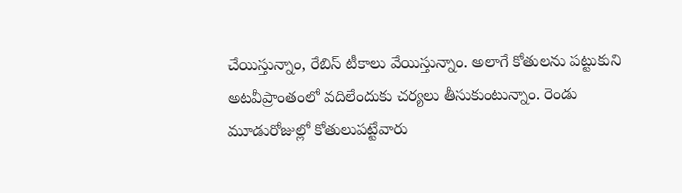చేయిస్తున్నాం, రేబిస్ టీకాలు వేయిస్తున్నాం. అలాగే కోతులను పట్టుకుని అటవీప్రాంతంలో వదిలేందుకు చర్యలు తీసుకుంటున్నాం. రెండు మూడురోజుల్లో కోతులుపట్టేవారు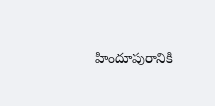హిందూపురానికి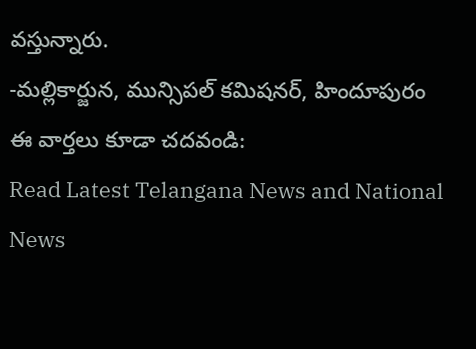వస్తున్నారు.
-మల్లికార్జున, మున్సిపల్ కమిషనర్, హిందూపురం
ఈ వార్తలు కూడా చదవండి:
Read Latest Telangana News and National News